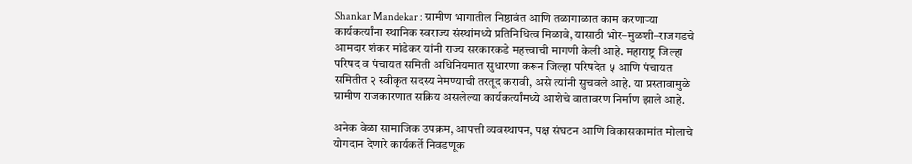Shankar Mandekar : ग्रामीण भागातील निष्ठावंत आणि तळागाळात काम करणाऱ्या कार्यकर्त्यांना स्थानिक स्वराज्य संस्थांमध्ये प्रतिनिधित्व मिळावे, यासाठी भोर–मुळशी–राजगडचे आमदार शंकर मांडेकर यांनी राज्य सरकारकडे महत्त्वाची मागणी केली आहे. महाराष्ट्र जिल्हा परिषद व पंचायत समिती अधिनियमात सुधारणा करून जिल्हा परिषदेत ५ आणि पंचायत समितीत २ स्वीकृत सदस्य नेमण्याची तरतूद करावी, असे त्यांनी सुचवले आहे. या प्रस्तावामुळे ग्रामीण राजकारणात सक्रिय असलेल्या कार्यकर्त्यांमध्ये आशेचे वातावरण निर्माण झाले आहे.

अनेक वेळा सामाजिक उपक्रम, आपत्ती व्यवस्थापन, पक्ष संघटन आणि विकासकामांत मोलाचे योगदान देणारे कार्यकर्ते निवडणूक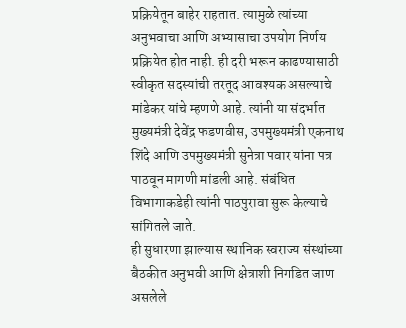प्रक्रियेतून बाहेर राहतात. त्यामुळे त्यांच्या अनुभवाचा आणि अभ्यासाचा उपयोग निर्णय प्रक्रियेत होत नाही. ही दरी भरून काढण्यासाठी स्वीकृत सदस्यांची तरतूद आवश्यक असल्याचे मांडेकर यांचे म्हणणे आहे. त्यांनी या संदर्भात मुख्यमंत्री देवेंद्र फडणवीस, उपमुख्यमंत्री एकनाथ शिंदे आणि उपमुख्यमंत्री सुनेत्रा पवार यांना पत्र पाठवून मागणी मांडली आहे. संबंधित विभागाकडेही त्यांनी पाठपुरावा सुरू केल्याचे सांगितले जाते.
ही सुधारणा झाल्यास स्थानिक स्वराज्य संस्थांच्या बैठकीत अनुभवी आणि क्षेत्राशी निगडित जाण असलेले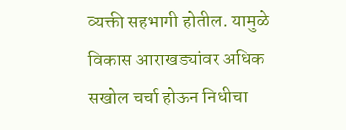व्यक्ती सहभागी होतील. यामुळे विकास आराखड्यांवर अधिक सखोल चर्चा होऊन निधीचा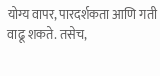योग्य वापर, पारदर्शकता आणि गती वाढू शकते. तसेच,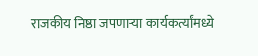राजकीय निष्ठा जपणाऱ्या कार्यकर्त्यांमध्ये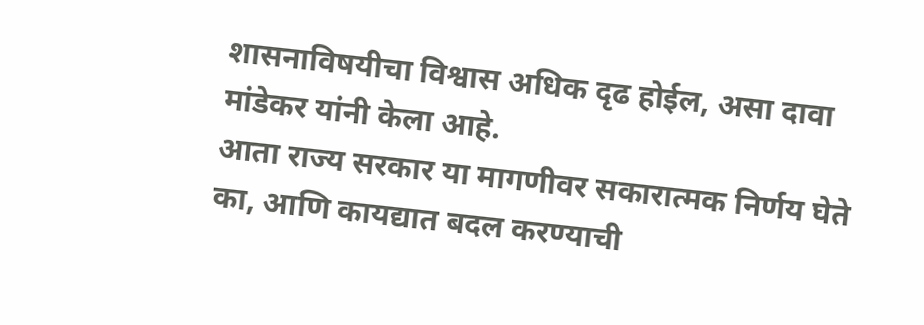शासनाविषयीचा विश्वास अधिक दृढ होईल, असा दावा मांडेकर यांनी केला आहे.
आता राज्य सरकार या मागणीवर सकारात्मक निर्णय घेते का, आणि कायद्यात बदल करण्याची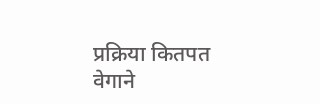प्रक्रिया कितपत वेगाने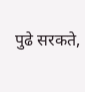पुढे सरकते,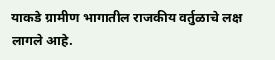याकडे ग्रामीण भागातील राजकीय वर्तुळाचे लक्ष लागले आहे.